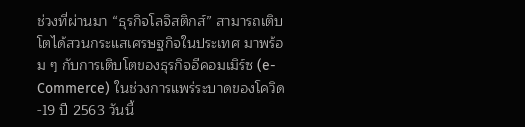ช่วงที่ผ่านมา “ธุรกิจโลจิสติกส์” สามารถเติบโตได้สวนกระแสเศรษฐกิจในประเทศ มาพร้อม ๆ กับการเติบโตของธุรกิจอีคอมเมิร์ซ (e-Commerce) ในช่วงการแพร่ระบาดของโควิด-19 ปี 2563 วันนี้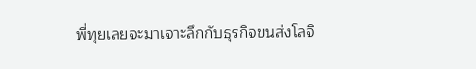พี่ทุยเลยจะมาเจาะลึกกับธุรกิจขนส่งโลจิ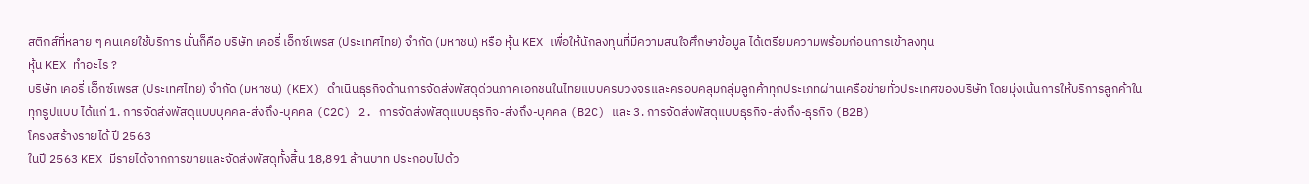สติกส์ที่หลาย ๆ คนเคยใช้บริการ นั่นก็คือ บริษัท เคอรี่ เอ็กซ์เพรส (ประเทศไทย) จำกัด (มหาชน) หรือ หุ้น KEX เพื่อให้นักลงทุนที่มีความสนใจศึกษาข้อมูล ได้เตรียมความพร้อมก่อนการเข้าลงทุน
หุ้น KEX ทำอะไร ?
บริษัท เคอรี่ เอ็กซ์เพรส (ประเทศไทย) จำกัด (มหาชน) (KEX) ดำเนินธุรกิจด้านการจัดส่งพัสดุด่วนภาคเอกชนในไทยแบบครบวงจรและครอบคลุมกลุ่มลูกค้าทุกประเภทผ่านเครือข่ายทั่วประเทศของบริษัท โดยมุ่งเน้นการให้บริการลูกค้าในทุกรูปแบบ ได้แก่ 1. การจัดส่งพัสดุแบบบุคคล-ส่งถึง-บุคคล (C2C) 2. การจัดส่งพัสดุแบบธุรกิจ-ส่งถึง-บุคคล (B2C) และ 3. การจัดส่งพัสดุแบบธุรกิจ-ส่งถึง-ธุรกิจ (B2B)
โครงสร้างรายได้ ปี 2563
ในปี 2563 KEX มีรายได้จากการขายและจัดส่งพัสดุทั้งสิ้น 18,891 ล้านบาท ประกอบไปด้ว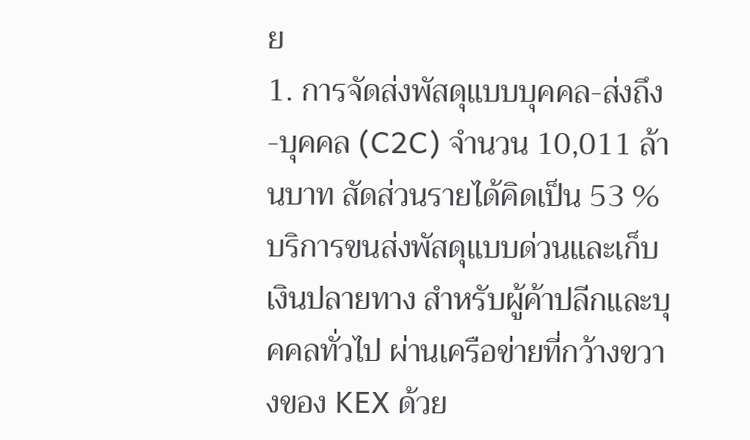ย
1. การจัดส่งพัสดุแบบบุคคล-ส่งถึง-บุคคล (C2C) จำนวน 10,011 ล้านบาท สัดส่วนรายได้คิดเป็น 53 %
บริการขนส่งพัสดุแบบด่วนและเก็บเงินปลายทาง สำหรับผู้ค้าปลีกและบุคคลทั่วไป ผ่านเครือข่ายที่กว้างขวางของ KEX ด้วย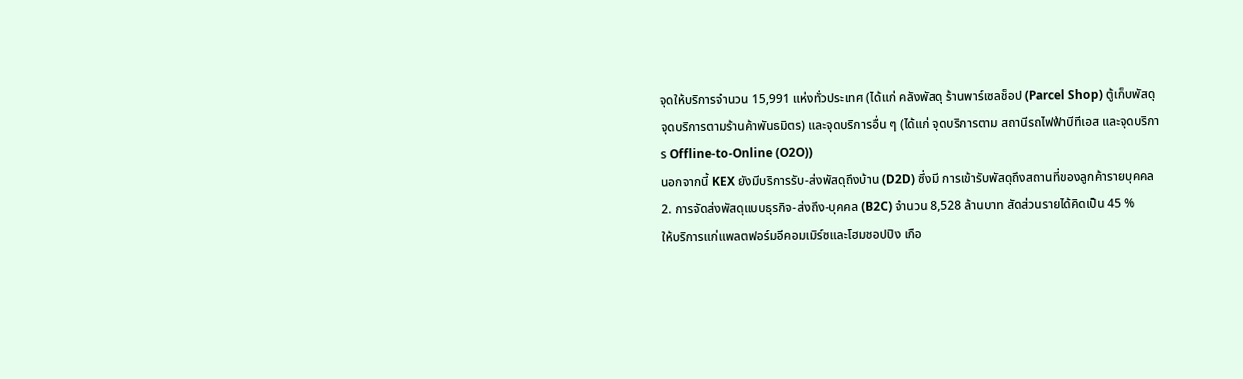จุดให้บริการจำนวน 15,991 แห่งทั่วประเทศ (ได้แก่ คลังพัสดุ ร้านพาร์เซลช็อป (Parcel Shop) ตู้เก็บพัสดุ จุดบริการตามร้านค้าพันธมิตร) และจุดบริการอื่น ๆ (ได้แก่ จุดบริการตาม สถานีรถไฟฟ้าบีทีเอส และจุดบริการ Offline-to-Online (O2O))
นอกจากนี้ KEX ยังมีบริการรับ-ส่งพัสดุถึงบ้าน (D2D) ซึ่งมี การเข้ารับพัสดุถึงสถานที่ของลูกค้ารายบุคคล
2. การจัดส่งพัสดุแบบธุรกิจ-ส่งถึง-บุคคล (B2C) จำนวน 8,528 ล้านบาท สัดส่วนรายได้คิดเป็น 45 %
ให้บริการแก่แพลตฟอร์มอีคอมเมิร์ซและโฮมชอปปิง เกือ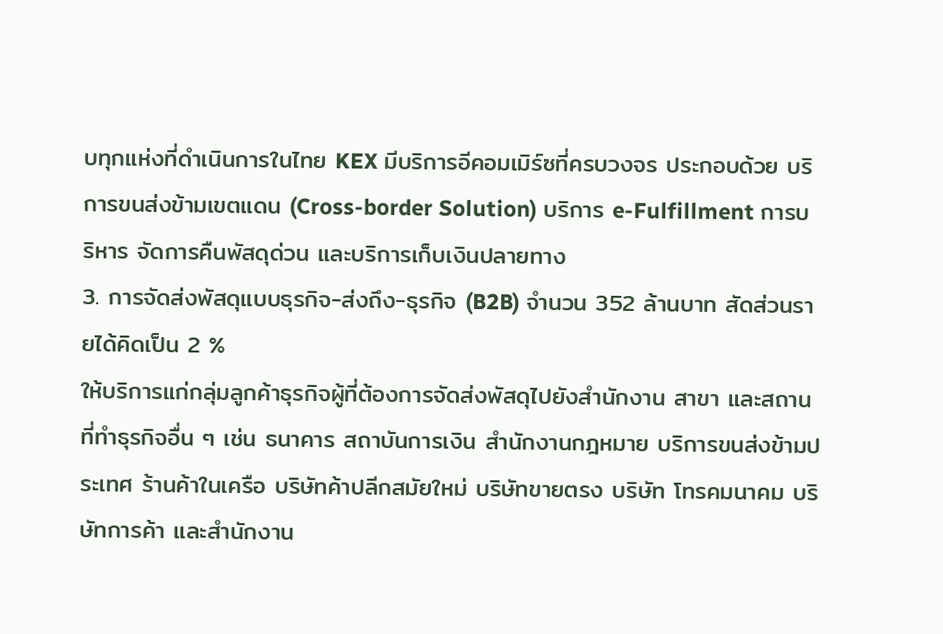บทุกแห่งที่ดำเนินการในไทย KEX มีบริการอีคอมเมิร์ซที่ครบวงจร ประกอบด้วย บริการขนส่งข้ามเขตแดน (Cross-border Solution) บริการ e-Fulfillment การบริหาร จัดการคืนพัสดุด่วน และบริการเก็บเงินปลายทาง
3. การจัดส่งพัสดุแบบธุรกิจ-ส่งถึง-ธุรกิจ (B2B) จำนวน 352 ล้านบาท สัดส่วนรายได้คิดเป็น 2 %
ให้บริการแก่กลุ่มลูกค้าธุรกิจผู้ที่ต้องการจัดส่งพัสดุไปยังสำนักงาน สาขา และสถานที่ทำธุรกิจอื่น ๆ เช่น ธนาคาร สถาบันการเงิน สำนักงานกฎหมาย บริการขนส่งข้ามประเทศ ร้านค้าในเครือ บริษัทค้าปลีกสมัยใหม่ บริษัทขายตรง บริษัท โทรคมนาคม บริษัทการค้า และสำนักงาน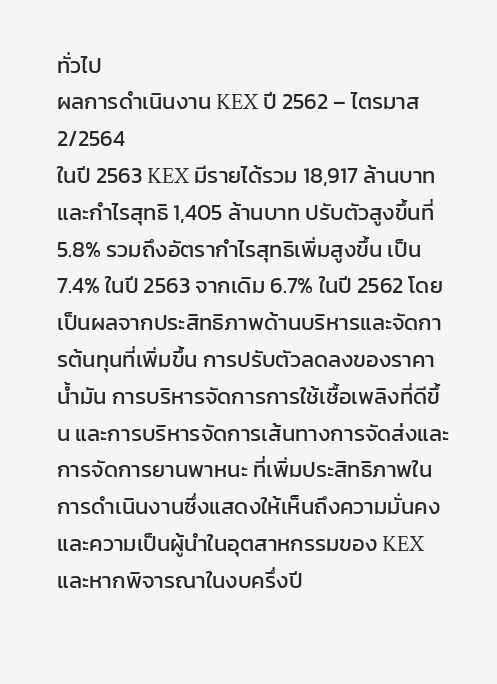ทั่วไป
ผลการดำเนินงาน KEX ปี 2562 – ไตรมาส 2/2564
ในปี 2563 KEX มีรายได้รวม 18,917 ล้านบาท และกำไรสุทธิ 1,405 ล้านบาท ปรับตัวสูงขึ้นที่ 5.8% รวมถึงอัตรากำไรสุทธิเพิ่มสูงขึ้น เป็น 7.4% ในปี 2563 จากเดิม 6.7% ในปี 2562 โดยเป็นผลจากประสิทธิภาพด้านบริหารและจัดการต้นทุนที่เพิ่มขึ้น การปรับตัวลดลงของราคาน้ำมัน การบริหารจัดการการใช้เชื้อเพลิงที่ดีขึ้น และการบริหารจัดการเส้นทางการจัดส่งและการจัดการยานพาหนะ ที่เพิ่มประสิทธิภาพในการดำเนินงานซึ่งแสดงให้เห็นถึงความมั่นคงและความเป็นผู้นำในอุตสาหกรรมของ KEX
และหากพิจารณาในงบครึ่งปี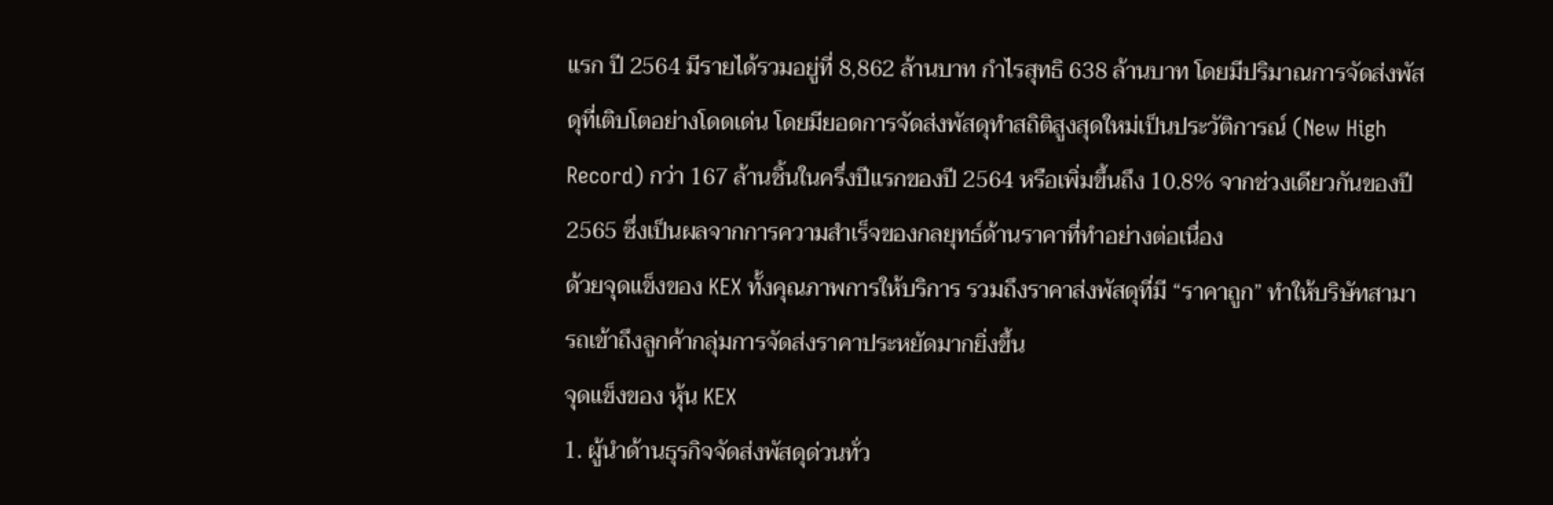แรก ปี 2564 มีรายได้รวมอยู่ที่ 8,862 ล้านบาท กำไรสุทธิ 638 ล้านบาท โดยมีปริมาณการจัดส่งพัสดุที่เติบโตอย่างโดดเด่น โดยมียอดการจัดส่งพัสดุทำสถิติสูงสุดใหม่เป็นประวัติการณ์ (New High Record) กว่า 167 ล้านชิ้นในครึ่งปีแรกของปี 2564 หรือเพิ่มขึ้นถึง 10.8% จากช่วงเดียวกันของปี 2565 ซึ่งเป็นผลจากการความสำเร็จของกลยุทธ์ด้านราคาที่ทำอย่างต่อเนื่อง
ด้วยจุดแข็งของ KEX ทั้งคุณภาพการให้บริการ รวมถึงราคาส่งพัสดุที่มี “ราคาถูก” ทำให้บริษัทสามารถเข้าถึงลูกค้ากลุ่มการจัดส่งราคาประหยัดมากยิ่งขึ้น
จุดแข็งของ หุ้น KEX
1. ผู้นำด้านธุรกิจจัดส่งพัสดุด่วนทั่ว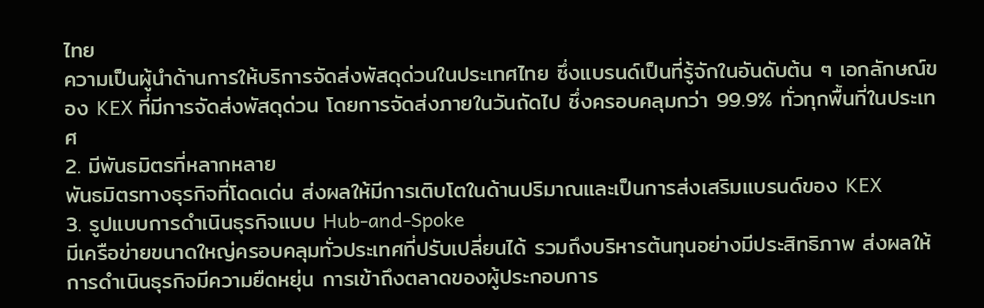ไทย
ความเป็นผู้นำด้านการให้บริการจัดส่งพัสดุด่วนในประเทศไทย ซึ่งแบรนด์เป็นที่รู้จักในอันดับต้น ๆ เอกลักษณ์ของ KEX ที่มีการจัดส่งพัสดุด่วน โดยการจัดส่งภายในวันถัดไป ซึ่งครอบคลุมกว่า 99.9% ทั่วทุกพื้นที่ในประเทศ
2. มีพันธมิตรที่หลากหลาย
พันธมิตรทางธุรกิจที่โดดเด่น ส่งผลให้มีการเติบโตในด้านปริมาณและเป็นการส่งเสริมแบรนด์ของ KEX
3. รูปแบบการดำเนินธุรกิจแบบ Hub-and-Spoke
มีเครือข่ายขนาดใหญ่ครอบคลุมทั่วประเทศที่ปรับเปลี่ยนได้ รวมถึงบริหารต้นทุนอย่างมีประสิทธิภาพ ส่งผลให้การดำเนินธุรกิจมีความยืดหยุ่น การเข้าถึงตลาดของผู้ประกอบการ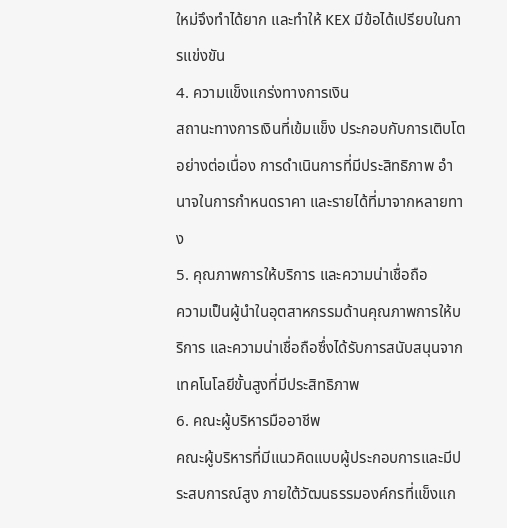ใหม่จึงทำได้ยาก และทำให้ KEX มีข้อได้เปรียบในการแข่งขัน
4. ความแข็งแกร่งทางการเงิน
สถานะทางการเงินที่เข้มแข็ง ประกอบกับการเติบโตอย่างต่อเนื่อง การดำเนินการที่มีประสิทธิภาพ อำนาจในการกำหนดราคา และรายได้ที่มาจากหลายทาง
5. คุณภาพการให้บริการ และความน่าเชื่อถือ
ความเป็นผู้นำในอุตสาหกรรมด้านคุณภาพการให้บริการ และความน่าเชื่อถือซึ่งได้รับการสนับสนุนจากเทคโนโลยีขั้นสูงที่มีประสิทธิภาพ
6. คณะผู้บริหารมืออาชีพ
คณะผู้บริหารที่มีแนวคิดแบบผู้ประกอบการและมีประสบการณ์สูง ภายใต้วัฒนธรรมองค์กรที่แข็งแก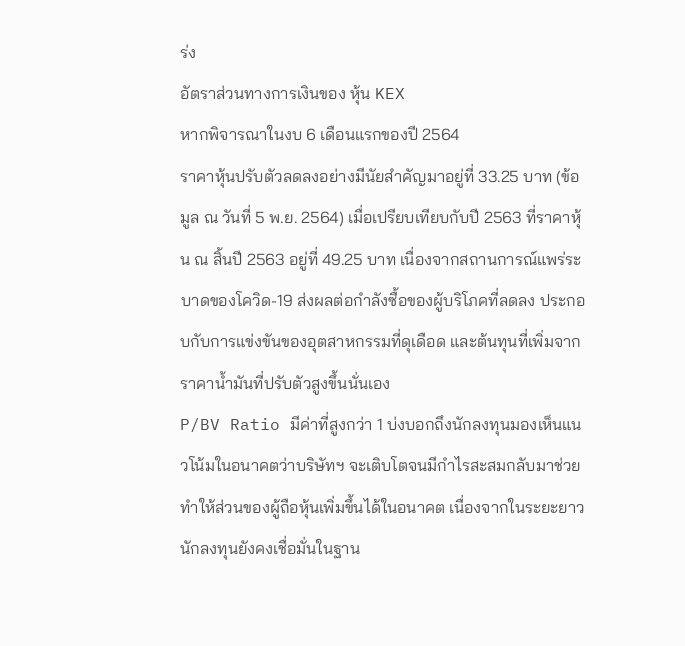ร่ง
อัตราส่วนทางการเงินของ หุ้น KEX
หากพิจารณาในงบ 6 เดือนแรกของปี 2564
ราคาหุ้นปรับตัวลดลงอย่างมีนัยสำคัญมาอยู่ที่ 33.25 บาท (ข้อมูล ณ วันที่ 5 พ.ย. 2564) เมื่อเปรียบเทียบกับปี 2563 ที่ราคาหุ้น ณ สิ้นปี 2563 อยู่ที่ 49.25 บาท เนื่องจากสถานการณ์แพร่ระบาดของโควิด-19 ส่งผลต่อกำลังซื้อของผู้บริโภคที่ลดลง ประกอบกับการแข่งขันของอุตสาหกรรมที่ดุเดือด และต้นทุนที่เพิ่มจากราคาน้ำมันที่ปรับตัวสูงขึ้นนั่นเอง
P/BV Ratio มีค่าที่สูงกว่า 1 บ่งบอกถึงนักลงทุนมองเห็นแนวโน้มในอนาคตว่าบริษัทฯ จะเติบโตจนมีกำไรสะสมกลับมาช่วยทำให้ส่วนของผู้ถือหุ้นเพิ่มขึ้นได้ในอนาคต เนื่องจากในระยะยาวนักลงทุนยังคงเชื่อมั่นในฐาน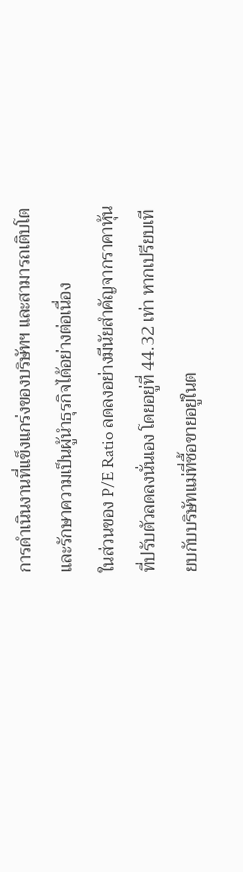การดำเนินงานที่แข็งแกร่งของบริษัทฯ และสามารถเติบโตและรักษาความเป็นผู้นำธุรกิจได้อย่างต่อเนื่อง
ในส่วนของ P/E Ratio ลดลงอย่างมีนัยสำคัญจากราคาหุ้นที่ปรับตัวลดลงนั่นเอง โดยอยู่ที่ 44.32 เท่า หากเปรียบเทียบกับบริษัทแม่ที่ซื้อขายอยู่ในต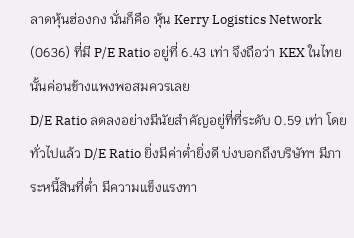ลาดหุ้นฮ่องกง นั่นก็คือ หุ้น Kerry Logistics Network (0636) ที่มี P/E Ratio อยู่ที่ 6.43 เท่า จึงถือว่า KEX ในไทยนั้นค่อนข้างแพงพอสมควรเลย
D/E Ratio ลดลงอย่างมีนัยสำคัญอยู่ที่ที่ระดับ 0.59 เท่า โดยทั่วไปแล้ว D/E Ratio ยิ่งมีค่าต่ำยิ่งดี บ่งบอกถึงบริษัทฯ มีภาระหนี้สินที่ต่ำ มีความแข็งแรงทา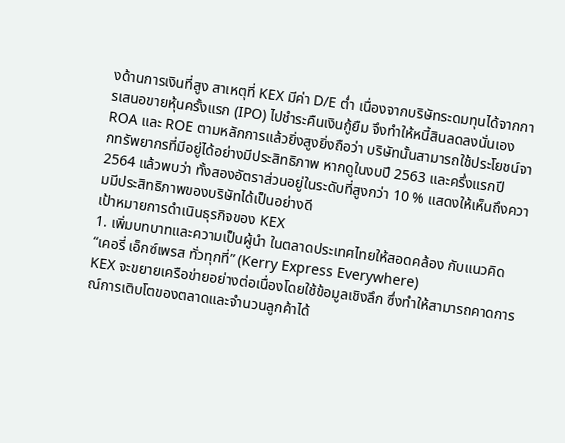งด้านการเงินที่สูง สาเหตุที่ KEX มีค่า D/E ต่ำ เนื่องจากบริษัทระดมทุนได้จากการเสนอขายหุ้นครั้งแรก (IPO) ไปชำระคืนเงินกู้ยืม จึงทำให้หนี้สินลดลงนั่นเอง
ROA และ ROE ตามหลักการแล้วยิ่งสูงยิ่งถือว่า บริษัทนั้นสามารถใช้ประโยชน์จากทรัพยากรที่มีอยู่ได้อย่างมีประสิทธิภาพ หากดูในงบปี 2563 และครึ่งแรกปี 2564 แล้วพบว่า ทั้งสองอัตราส่วนอยู่ในระดับที่สูงกว่า 10 % แสดงให้เห็นถึงความมีประสิทธิภาพของบริษัทได้เป็นอย่างดี
เป้าหมายการดำเนินธุรกิจของ KEX
1. เพิ่มบทบาทและความเป็นผู้นำ ในตลาดประเทศไทยให้สอดคล้อง กับแนวคิด “เคอรี่ เอ็กซ์เพรส ทั่วทุกที่” (Kerry Express Everywhere)
KEX จะขยายเครือข่ายอย่างต่อเนื่องโดยใช้ข้อมูลเชิงลึก ซึ่งทำให้สามารถคาดการณ์การเติบโตของตลาดและจำนวนลูกค้าได้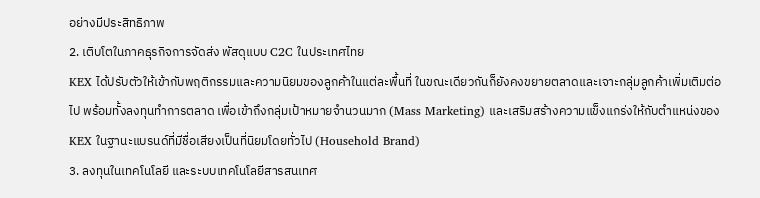อย่างมีประสิทธิภาพ
2. เติบโตในภาคธุรกิจการจัดส่ง พัสดุแบบ C2C ในประเทศไทย
KEX ได้ปรับตัวให้เข้ากับพฤติกรรมและความนิยมของลูกค้าในแต่ละพื้นที่ ในขณะเดียวกันก็ยังคงขยายตลาดและเจาะกลุ่มลูกค้าเพิ่มเติมต่อไป พร้อมทั้งลงทุนทำการตลาด เพื่อเข้าถึงกลุ่มเป้าหมายจำนวนมาก (Mass Marketing) และเสริมสร้างความแข็งแกร่งให้กับตำแหน่งของ KEX ในฐานะแบรนด์ที่มีชื่อเสียงเป็นที่นิยมโดยทั่วไป (Household Brand)
3. ลงทุนในเทคโนโลยี และระบบเทคโนโลยีสารสนเทศ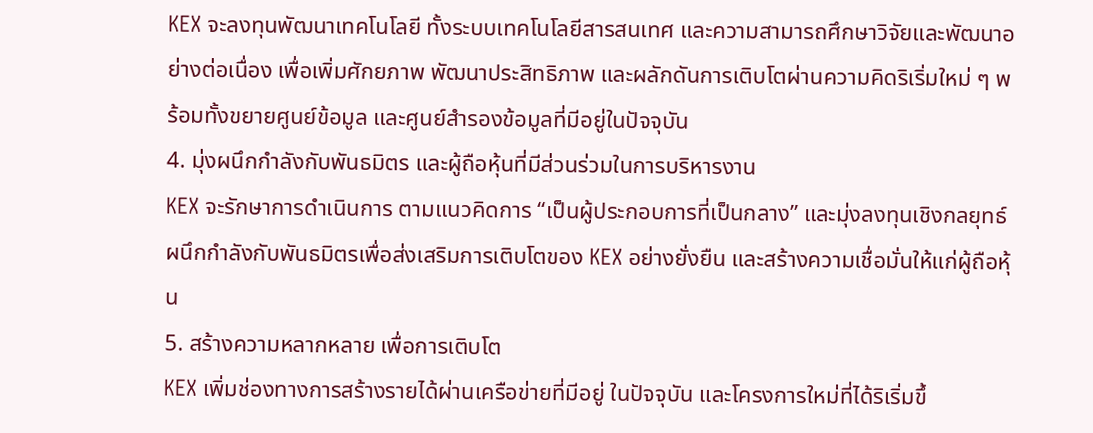KEX จะลงทุนพัฒนาเทคโนโลยี ทั้งระบบเทคโนโลยีสารสนเทศ และความสามารถศึกษาวิจัยและพัฒนาอย่างต่อเนื่อง เพื่อเพิ่มศักยภาพ พัฒนาประสิทธิภาพ และผลักดันการเติบโตผ่านความคิดริเริ่มใหม่ ๆ พร้อมทั้งขยายศูนย์ข้อมูล และศูนย์สำรองข้อมูลที่มีอยู่ในปัจจุบัน
4. มุ่งผนึกกำลังกับพันธมิตร และผู้ถือหุ้นที่มีส่วนร่วมในการบริหารงาน
KEX จะรักษาการดำเนินการ ตามแนวคิดการ “เป็นผู้ประกอบการที่เป็นกลาง” และมุ่งลงทุนเชิงกลยุทธ์ ผนึกกำลังกับพันธมิตรเพื่อส่งเสริมการเติบโตของ KEX อย่างยั่งยืน และสร้างความเชื่อมั่นให้แก่ผู้ถือหุ้น
5. สร้างความหลากหลาย เพื่อการเติบโต
KEX เพิ่มช่องทางการสร้างรายได้ผ่านเครือข่ายที่มีอยู่ ในปัจจุบัน และโครงการใหม่ที่ได้ริเริ่มขึ้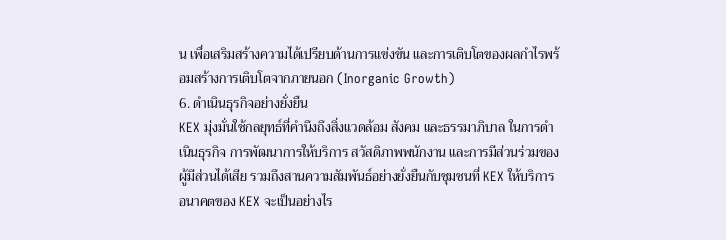น เพื่อเสริมสร้างความได้เปรียบด้านการแข่งขัน และการเติบโตของผลกำไรพร้อมสร้างการเติบโตจากภายนอก (Inorganic Growth)
6. ดำเนินธุรกิจอย่างยั่งยืน
KEX มุ่งมั่นใช้กลยุทธ์ที่คำนึงถึงสิ่งแวดล้อม สังคม และธรรมาภิบาล ในการดำเนินธุรกิจ การพัฒนาการให้บริการ สวัสดิภาพพนักงาน และการมีส่วนร่วมของผู้มีส่วนได้เสีย รวมถึงสานความสัมพันธ์อย่างยั่งยืนกับชุมชนที่ KEX ให้บริการ
อนาคตของ KEX จะเป็นอย่างไร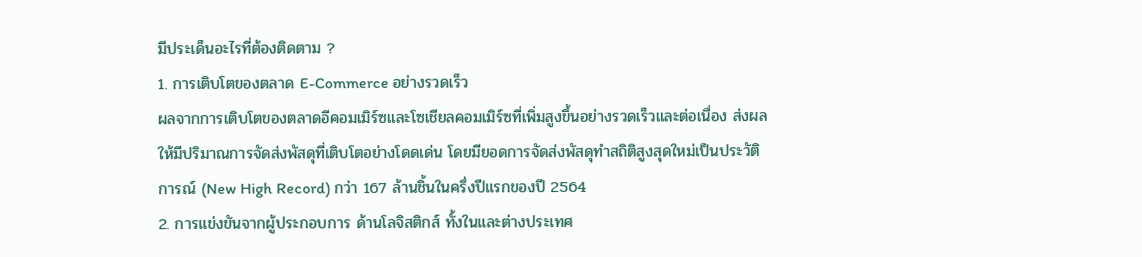มีประเด็นอะไรที่ต้องติดตาม ?
1. การเติบโตของตลาด E-Commerce อย่างรวดเร็ว
ผลจากการเติบโตของตลาดอีคอมเมิร์ซและโซเชียลคอมเมิร์ซที่เพิ่มสูงขึ้นอย่างรวดเร็วและต่อเนื่อง ส่งผลให้มีปริมาณการจัดส่งพัสดุที่เติบโตอย่างโดดเด่น โดยมียอดการจัดส่งพัสดุทำสถิติสูงสุดใหม่เป็นประวัติการณ์ (New High Record) กว่า 167 ล้านชิ้นในครึ่งปีแรกของปี 2564
2. การแข่งขันจากผู้ประกอบการ ด้านโลจิสติกส์ ทั้งในและต่างประเทศ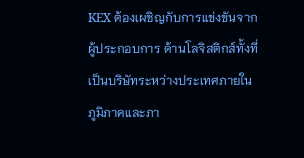KEX ต้องเผชิญกับการแข่งขันจากผู้ประกอบการ ด้านโลจิสติกส์ทั้งที่เป็นบริษัทระหว่างประเทศภายในภูมิภาคและภา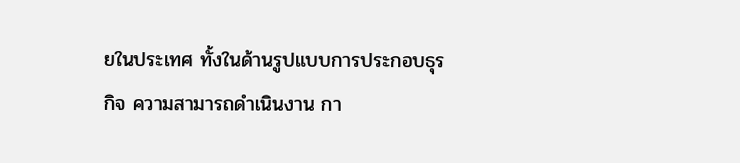ยในประเทศ ทั้งในด้านรูปแบบการประกอบธุรกิจ ความสามารถดำเนินงาน กา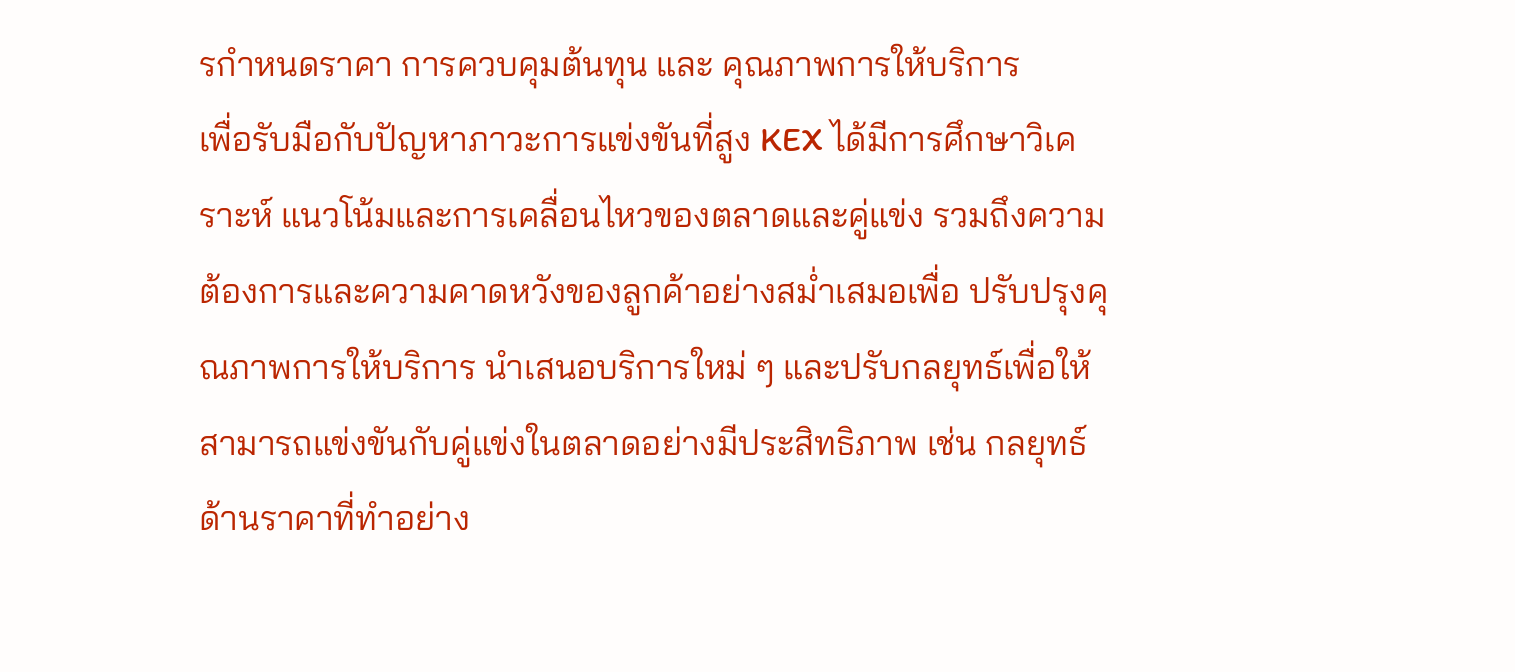รกำหนดราคา การควบคุมต้นทุน และ คุณภาพการให้บริการ
เพื่อรับมือกับปัญหาภาวะการแข่งขันที่สูง KEX ได้มีการศึกษาวิเคราะห์ แนวโน้มและการเคลื่อนไหวของตลาดและคู่แข่ง รวมถึงความต้องการและความคาดหวังของลูกค้าอย่างสม่ำเสมอเพื่อ ปรับปรุงคุณภาพการให้บริการ นำเสนอบริการใหม่ ๆ และปรับกลยุทธ์เพื่อให้สามารถแข่งขันกับคู่แข่งในตลาดอย่างมีประสิทธิภาพ เช่น กลยุทธ์ด้านราคาที่ทำอย่าง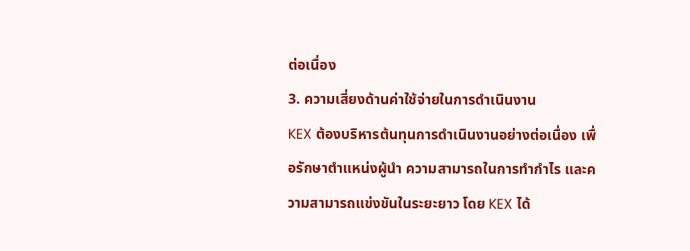ต่อเนื่อง
3. ความเสี่ยงด้านค่าใช้จ่ายในการดำเนินงาน
KEX ต้องบริหารต้นทุนการดำเนินงานอย่างต่อเนื่อง เพื่อรักษาตำแหน่งผู้นำ ความสามารถในการทำกำไร และความสามารถแข่งขันในระยะยาว โดย KEX ได้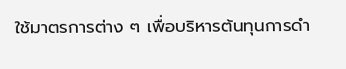ใช้มาตรการต่าง ๆ เพื่อบริหารต้นทุนการดำ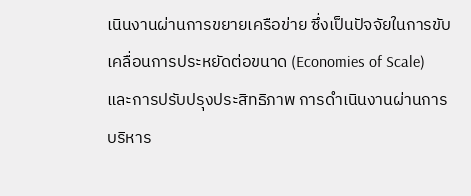เนินงานผ่านการขยายเครือข่าย ซึ่งเป็นปัจจัยในการขับเคลื่อนการประหยัดต่อขนาด (Economies of Scale) และการปรับปรุงประสิทธิภาพ การดำเนินงานผ่านการบริหาร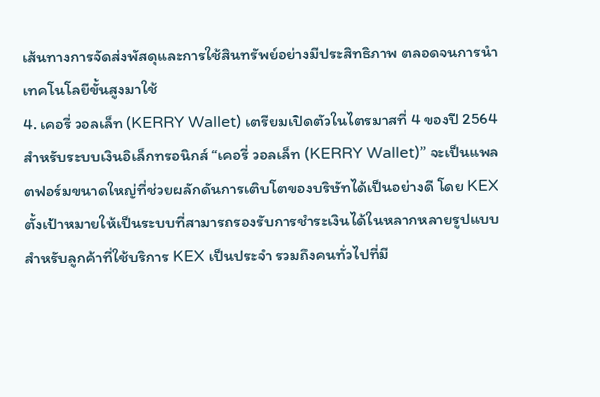เส้นทางการจัดส่งพัสดุและการใช้สินทรัพย์อย่างมีประสิทธิภาพ ตลอดจนการนำเทคโนโลยีขั้นสูงมาใช้
4. เคอรี่ วอลเล็ท (KERRY Wallet) เตรียมเปิดตัวในไตรมาสที่ 4 ของปี 2564
สำหรับระบบเงินอิเล็กทรอนิกส์ “เคอรี่ วอลเล็ท (KERRY Wallet)” จะเป็นแพลตฟอร์มขนาดใหญ่ที่ช่วยผลักดันการเติบโตของบริษัทได้เป็นอย่างดี โดย KEX ตั้งเป้าหมายให้เป็นระบบที่สามารถรองรับการชำระเงินได้ในหลากหลายรูปแบบสำหรับลูกค้าที่ใช้บริการ KEX เป็นประจำ รวมถึงคนทั่วไปที่มี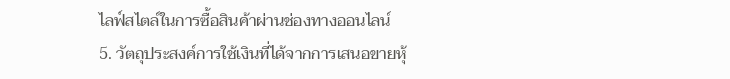ไลฟ์สไตล์ในการซื้อสินค้าผ่านช่องทางออนไลน์
5. วัตถุประสงค์การใช้เงินที่ได้จากการเสนอขายหุ้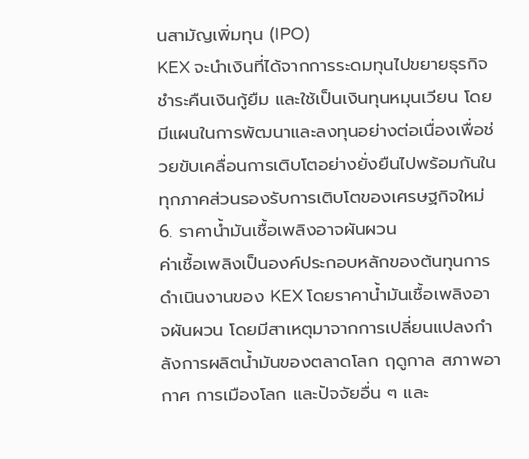นสามัญเพิ่มทุน (IPO)
KEX จะนำเงินที่ได้จากการระดมทุนไปขยายธุรกิจ ชำระคืนเงินกู้ยืม และใช้เป็นเงินทุนหมุนเวียน โดยมีแผนในการพัฒนาและลงทุนอย่างต่อเนื่องเพื่อช่วยขับเคลื่อนการเติบโตอย่างยั่งยืนไปพร้อมกันในทุกภาคส่วนรองรับการเติบโตของเศรษฐกิจใหม่
6. ราคาน้ำมันเชื้อเพลิงอาจผันผวน
ค่าเชื้อเพลิงเป็นองค์ประกอบหลักของต้นทุนการดำเนินงานของ KEX โดยราคาน้ำมันเชื้อเพลิงอาจผันผวน โดยมีสาเหตุมาจากการเปลี่ยนแปลงกำลังการผลิตน้ำมันของตลาดโลก ฤดูกาล สภาพอากาศ การเมืองโลก และปัจจัยอื่น ๆ และ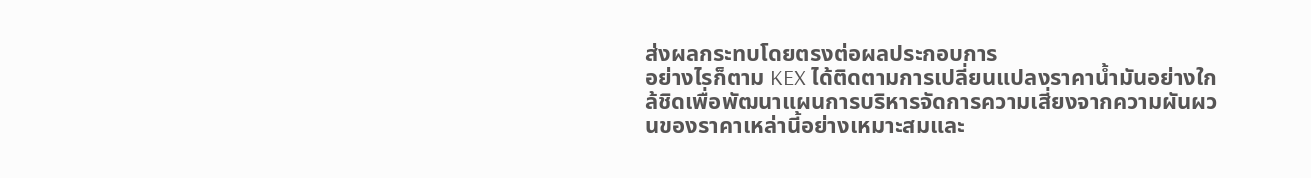ส่งผลกระทบโดยตรงต่อผลประกอบการ
อย่างไรก็ตาม KEX ได้ติดตามการเปลี่ยนแปลงราคาน้ำมันอย่างใกล้ชิดเพื่อพัฒนาแผนการบริหารจัดการความเสี่ยงจากความผันผวนของราคาเหล่านี้อย่างเหมาะสมและ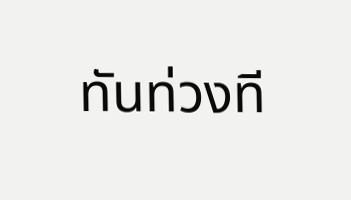ทันท่วงที